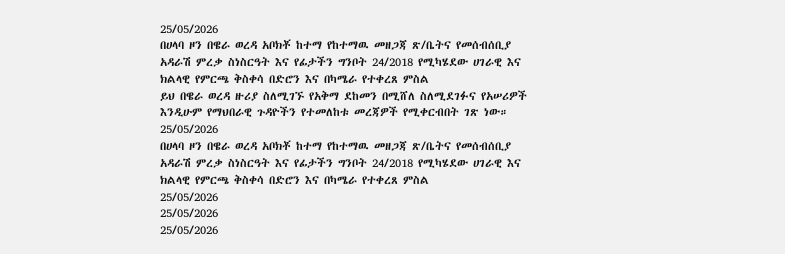25/05/2026
በሀላባ ዞን በዌራ ወረዳ አቦክቾ ከተማ የከተማዉ መዘጋጃ ጽ/ቤትና የመሰብሰቢያ አዳራሽ ምረቃ ስነስርዓት እና የፊታችን ግንቦት 24/2018 የሚካሄደው ሀገራዊ እና ክልላዊ የምርጫ ቅስቀሳ በድሮን እና በካሜራ የተቀረጸ ምስል
ይህ በዌራ ወረዳ ዙሪያ ስለሚገኙ የአቅማ ደከመን በሚሸለ ስለሚደገፉና የአሠሪዎች እንዲሁም የማህበራዊ ጉዳዮችን የተመለከቱ መረጃዎች የሚቀርብበት ገጽ ነው።
25/05/2026
በሀላባ ዞን በዌራ ወረዳ አቦክቾ ከተማ የከተማዉ መዘጋጃ ጽ/ቤትና የመሰብሰቢያ አዳራሽ ምረቃ ስነስርዓት እና የፊታችን ግንቦት 24/2018 የሚካሄደው ሀገራዊ እና ክልላዊ የምርጫ ቅስቀሳ በድሮን እና በካሜራ የተቀረጸ ምስል
25/05/2026
25/05/2026
25/05/2026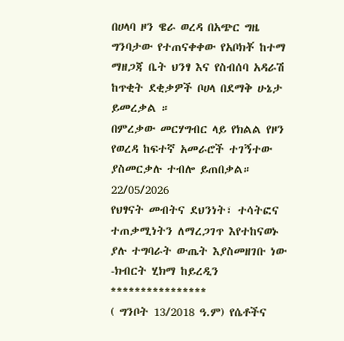በሀላባ ዞን ዌራ ወረዳ በአጭር ግዜ ግንባታው የተጠናቀቀው የአቦክቾ ከተማ ማዘጋጃ ቤት ህንፃ እና የስብሰባ አዳራሽ ከጥቂት ደቂቃዎች ቦሀላ በደማቅ ሁኔታ ይመረቃል ።
በምረቃው መርሃግብር ላይ የክልል የዞን የወረዳ ከፍተኛ አመራሮች ተገኝተው ያስመርቃሉ ተብሎ ይጠበቃል።
22/05/2026
የህፃናት መብትና ደህንነት፣ ተሳትፎና ተጠቃሚነትን ለማረጋገጥ እየተከናወኑ ያሉ ተግባራት ውጤት እያስመዘገቡ ነው -ክብርት ሂክማ ከይረዲን
****************
( ግንቦት 13/2018 ዓ.ም) የሴቶችና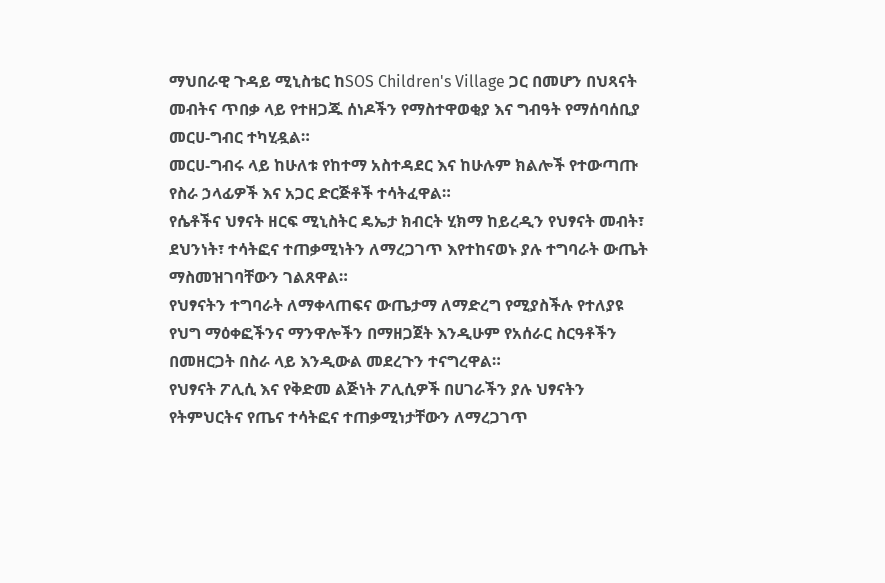ማህበራዊ ጉዳይ ሚኒስቴር ከSOS Children's Village ጋር በመሆን በህጻናት መብትና ጥበቃ ላይ የተዘጋጁ ሰነዶችን የማስተዋወቂያ እና ግብዓት የማሰባሰቢያ መርሀ-ግብር ተካሂዷል።
መርሀ-ግብሩ ላይ ከሁለቱ የከተማ አስተዳደር እና ከሁሉም ክልሎች የተውጣጡ የስራ ኃላፊዎች እና አጋር ድርጅቶች ተሳትፈዋል።
የሴቶችና ህፃናት ዘርፍ ሚኒስትር ዴኤታ ክብርት ሂክማ ከይረዲን የህፃናት መብት፣ ደህንነት፣ ተሳትፎና ተጠቃሚነትን ለማረጋገጥ እየተከናወኑ ያሉ ተግባራት ውጤት ማስመዝገባቸውን ገልጸዋል።
የህፃናትን ተግባራት ለማቀላጠፍና ውጤታማ ለማድረግ የሚያስችሉ የተለያዩ የህግ ማዕቀፎችንና ማንዋሎችን በማዘጋጀት እንዲሁም የአሰራር ስርዓቶችን በመዘርጋት በስራ ላይ እንዲውል መደረጉን ተናግረዋል።
የህፃናት ፖሊሲ እና የቅድመ ልጅነት ፖሊሲዎች በሀገራችን ያሉ ህፃናትን የትምህርትና የጤና ተሳትፎና ተጠቃሚነታቸውን ለማረጋገጥ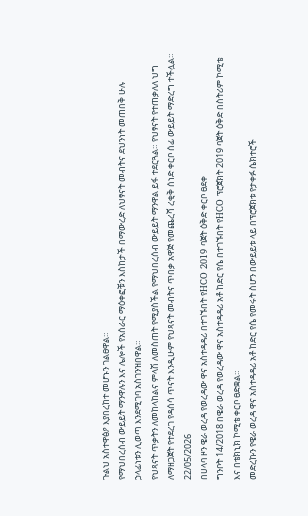ጉልህ አስተዋፅዖ እያበረከተ መሆኑን ገልፀዋል።
የማህበረሰብ ውይይት ማንዋሉን እና ሌሎች የአሰራር ማዕቀፎቹን እስከታች በማውረድ ለህፃናት መብትና ደህንነት መጠበቅ ሁሉ ኃላፊነቱን ሊወጣ እንደሚገባ አስገንዝበዋል።
የህጻናት ጥቃትን ለመከላከልና ምላሽ ለመስጠት የሚያስችል የማህበረሰብ ውይይት ማንዋል ይፋ ተደርጓል። የህፃናት የተጠቃለለ ህግ ለማዘጋጀት የተደረገ የዳሰሳ ጥናት እንዲሁም የህጻናት መብትና ጥበቃ አዋጅ የመጨረሻ ረቂቅ ሰነድ ቀርቦ ሰፊ ውይይት ማድረግ ተችሏል።
22/05/2026
በሀላባ ዞን ዌራ ወረዳ የወረዳው ዋና አስተዳዳሪ በተገኙበት የHCO 2019 ባጀት ዕቅድ ቀርቦ ፀደቀ
ግንቦት 14/2018 በዌራ ወረዳ የወረዳው ዋና አስተዳዳሪ አቶ ከድር የሴ በተገኙበት የHCO ፕሮጀክት 2019 ባጀት ዕቅድ በስትሪም ኮሚቴ እና በቴክኒክ ኮሚቴ ቀርቦ ፀድቋል።
መድረኩን የዌራ ወረዳ ዋና አስተዳዳሪ አቶ ከድር የሴ የመሩት ስሆን በውይይቱ ላይ በፕሮጀክቱ የታቀፉ ሴክተሮች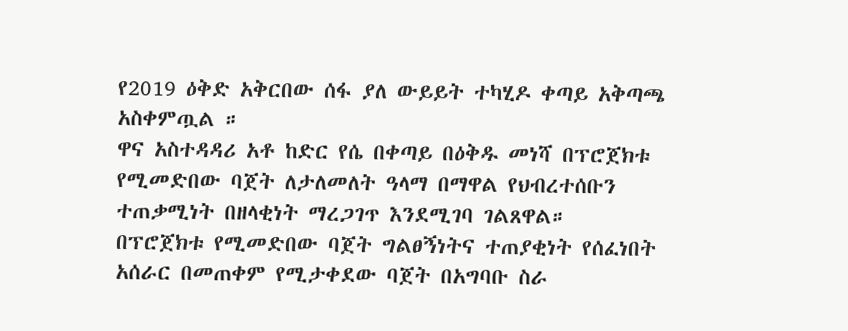የ2019 ዕቅድ አቅርበው ሰፋ ያለ ውይይት ተካሂዶ ቀጣይ አቅጣጫ አስቀምጧል ።
ዋና አስተዳዳሪ አቶ ከድር የሴ በቀጣይ በዕቅዱ መነሻ በፕሮጀክቱ የሚመድበው ባጀት ለታለመለት ዓላማ በማዋል የህብረተሰቡን ተጠቃሚነት በዘላቂነት ማረጋገጥ እንደሚገባ ገልጸዋል።
በፕሮጀክቱ የሚመድበው ባጀት ግልፀኝነትና ተጠያቂነት የሰፈነበት አሰራር በመጠቀም የሚታቀደው ባጀት በአግባቡ ስራ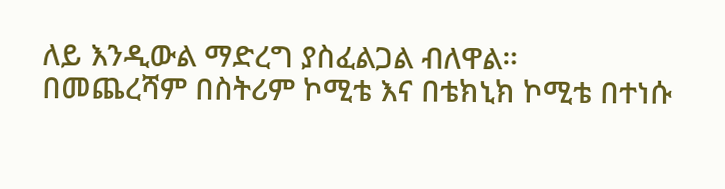ለይ እንዲውል ማድረግ ያስፈልጋል ብለዋል።
በመጨረሻም በስትሪም ኮሚቴ እና በቴክኒክ ኮሚቴ በተነሱ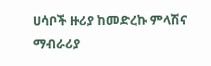ሀሳቦች ዙሪያ ከመድረኩ ምላሽና ማብራሪያ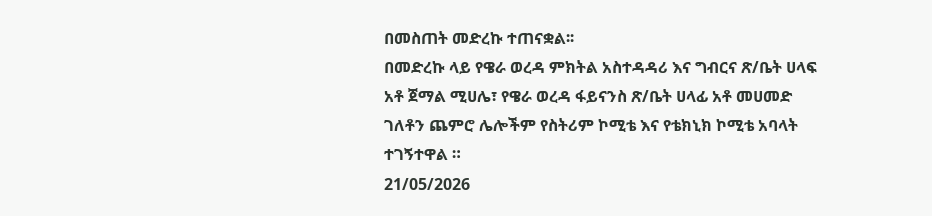በመስጠት መድረኩ ተጠናቋል፡፡
በመድረኩ ላይ የዌራ ወረዳ ምክትል አስተዳዳሪ እና ግብርና ጽ/ቤት ሀላፍ አቶ ጀማል ሚሀሌ፣ የዌራ ወረዳ ፋይናንስ ጽ/ቤት ሀላፊ አቶ መሀመድ ገለቶን ጨምሮ ሌሎችም የስትሪም ኮሚቴ እና የቴክኒክ ኮሚቴ አባላት ተገኝተዋል ።
21/05/2026